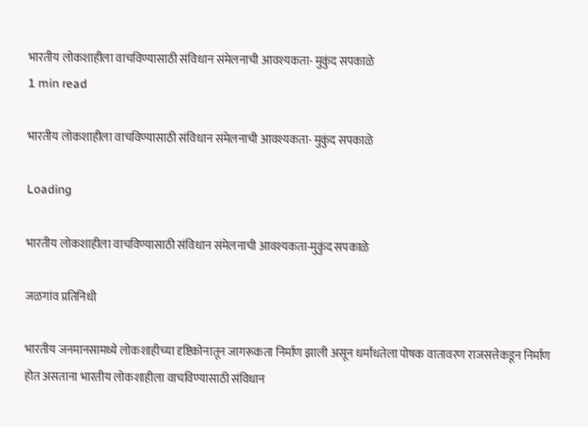भारतीय लोकशाहीला वाचविण्यासाठी संविधान संमेलनाची आवश्यकता- मुकुंद सपकाळे
1 min read

भारतीय लोकशाहीला वाचविण्यासाठी संविधान संमेलनाची आवश्यकता- मुकुंद सपकाळे

Loading

भारतीय लोकशाहीला वाचविण्यासाठी संविधान संमेलनाची आवश्यकता-मुकुंद सपकाळे

जळगांव प्रतिनिधी

भारतीय जनमानसामध्ये लोकशाहीच्या दृष्टिकोनातून जागरूकता निर्माण झाली असून धर्मांधतेला पोषक वातावरण राजसत्तेकडून निर्माण होत असताना भारतीय लोकशाहीला वाचविण्यासाठी संविधान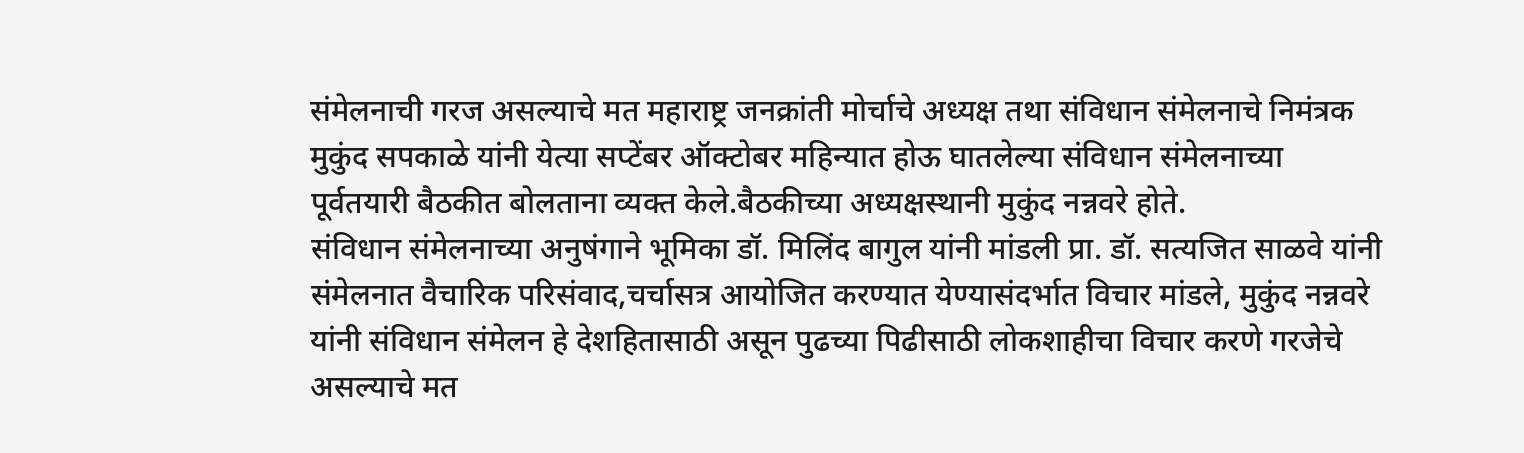संमेलनाची गरज असल्याचे मत महाराष्ट्र जनक्रांती मोर्चाचे अध्यक्ष तथा संविधान संमेलनाचे निमंत्रक मुकुंद सपकाळे यांनी येत्या सप्टेंबर ऑक्टोबर महिन्यात होऊ घातलेल्या संविधान संमेलनाच्या पूर्वतयारी बैठकीत बोलताना व्यक्त केले.बैठकीच्या अध्यक्षस्थानी मुकुंद नन्नवरे होते.
संविधान संमेलनाच्या अनुषंगाने भूमिका डॉ. मिलिंद बागुल यांनी मांडली प्रा. डॉ. सत्यजित साळवे यांनी संमेलनात वैचारिक परिसंवाद,चर्चासत्र आयोजित करण्यात येण्यासंदर्भात विचार मांडले, मुकुंद नन्नवरे यांनी संविधान संमेलन हे देशहितासाठी असून पुढच्या पिढीसाठी लोकशाहीचा विचार करणे गरजेचे असल्याचे मत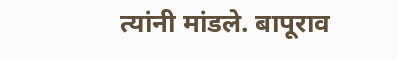त्यांनी मांडले. बापूराव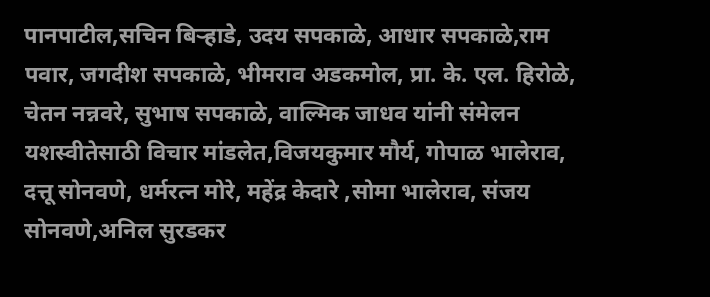पानपाटील,सचिन बिऱ्हाडे, उदय सपकाळे, आधार सपकाळे,राम पवार, जगदीश सपकाळे, भीमराव अडकमोल, प्रा. के. एल. हिरोळे, चेतन नन्नवरे, सुभाष सपकाळे, वाल्मिक जाधव यांनी संमेलन यशस्वीतेसाठी विचार मांडलेत,विजयकुमार मौर्य, गोपाळ भालेराव, दत्तू सोनवणे, धर्मरत्न मोरे, महेंद्र केदारे ,सोमा भालेराव, संजय सोनवणे,अनिल सुरडकर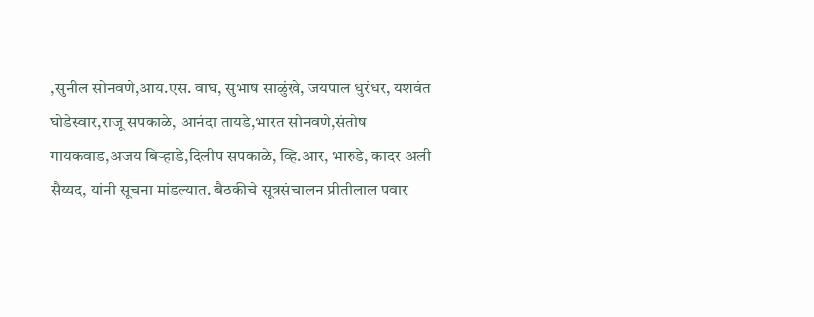,सुनील सोनवणे,आय.एस. वाघ, सुभाष साळुंखे, जयपाल धुरंधर, यशवंत घोडेस्वार,राजू सपकाळे, आनंदा तायडे,भारत सोनवणे,संतोष गायकवाड,अजय बिऱ्हाडे,दिलीप सपकाळे, व्हि.आर, भारुडे, कादर अली सैय्यद, यांनी सूचना मांडल्यात. बैठकीचे सूत्रसंचालन प्रीतीलाल पवार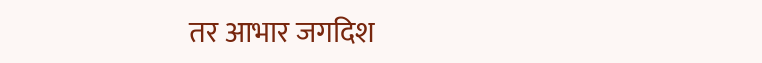तर आभार जगदिश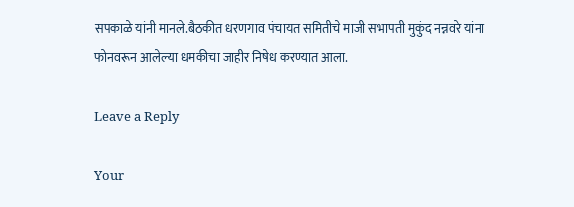सपकाळे यांनी मानले.बैठकीत धरणगाव पंचायत समितीचे माजी सभापती मुकुंद नन्नवरे यांना फोनवरून आलेल्या धमकीचा जाहीर निषेध करण्यात आला.

Leave a Reply

Your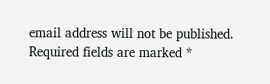email address will not be published. Required fields are marked *